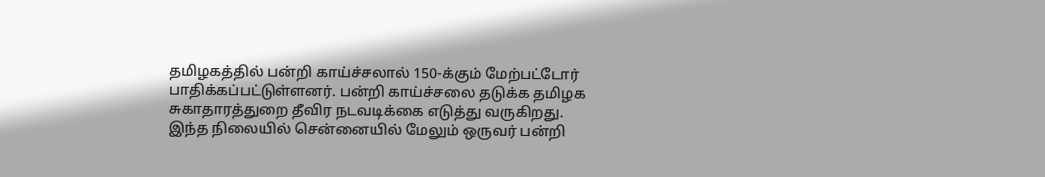தமிழகத்தில் பன்றி காய்ச்சலால் 150-க்கும் மேற்பட்டோர் பாதிக்கப்பட்டுள்ளனர். பன்றி காய்ச்சலை தடுக்க தமிழக சுகாதாரத்துறை தீவிர நடவடிக்கை எடுத்து வருகிறது. இந்த நிலையில் சென்னையில் மேலும் ஒருவர் பன்றி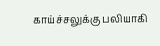காய்ச்சலுக்கு பலியாகி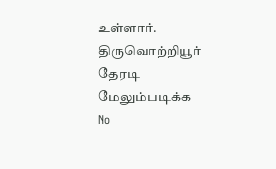உள்ளார். திருவொற்றியூர் தேரடி
மேலும்படிக்க
No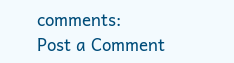comments:
Post a Comment